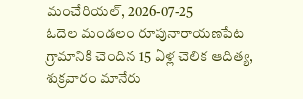మంచేరియల్, 2026-07-25
ఓదెల మండలం రూపునారాయణపేట గ్రామానికి చెందిన 15 ఏళ్ల చెలిక ఆదిత్య, శుక్రవారం మానేరు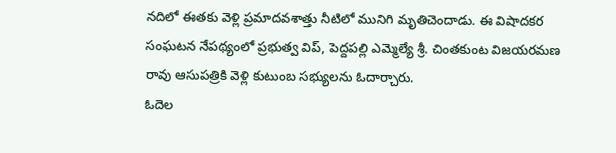నదిలో ఈతకు వెళ్లి ప్రమాదవశాత్తు నీటిలో మునిగి మృతిచెందాడు. ఈ విషాదకర సంఘటన నేపథ్యంలో ప్రభుత్వ విప్, పెద్దపల్లి ఎమ్మెల్యే శ్రీ. చింతకుంట విజయరమణ రావు ఆసుపత్రికి వెళ్లి కుటుంబ సభ్యులను ఓదార్చారు.
ఓదెల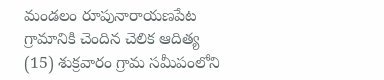మండలం రూపునారాయణపేట గ్రామానికి చెందిన చెలిక ఆదిత్య (15) శుక్రవారం గ్రామ సమీపంలోని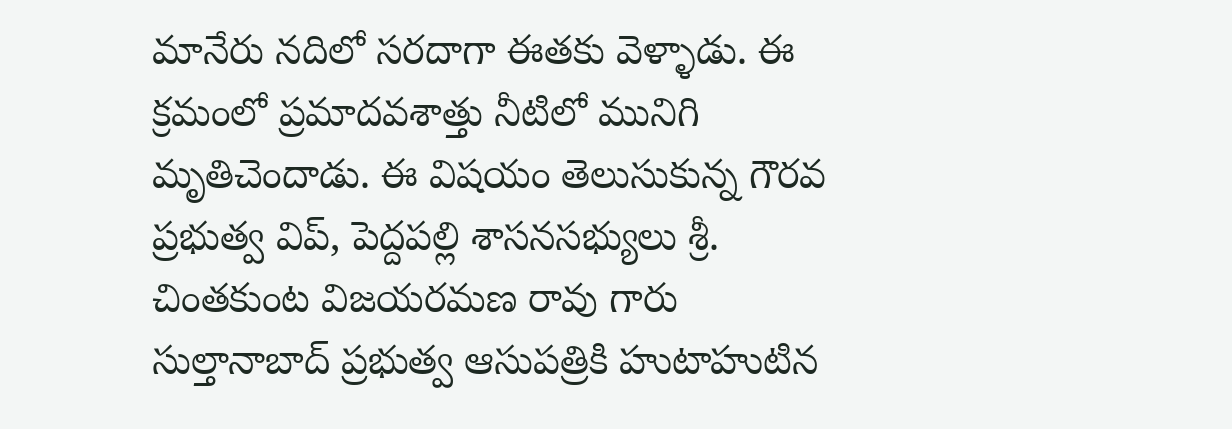మానేరు నదిలో సరదాగా ఈతకు వెళ్ళాడు. ఈ క్రమంలో ప్రమాదవశాత్తు నీటిలో మునిగి మృతిచెందాడు. ఈ విషయం తెలుసుకున్న గౌరవ ప్రభుత్వ విప్, పెద్దపల్లి శాసనసభ్యులు శ్రీ. చింతకుంట విజయరమణ రావు గారు సుల్తానాబాద్ ప్రభుత్వ ఆసుపత్రికి హుటాహుటిన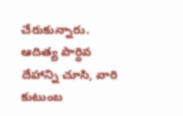చేరుకున్నారు. ఆదిత్య పార్థివ దేహాన్ని చూసి, వారి కుటుంబ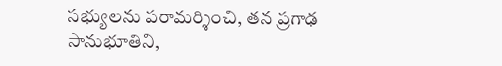సభ్యులను పరామర్శించి, తన ప్రగాఢ సానుభూతిని,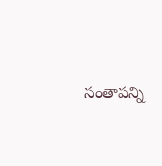సంతాపన్ని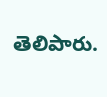తెలిపారు.